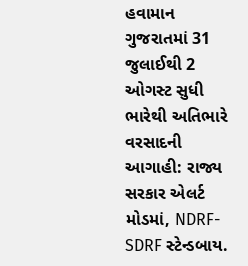હવામાન ગુજરાતમાં 31 જુલાઈથી 2 ઓગસ્ટ સુધી ભારેથી અતિભારે વરસાદની આગાહી: રાજ્ય સરકાર એલર્ટ મોડમાં, NDRF-SDRF સ્ટેન્ડબાય.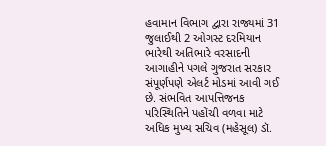હવામાન વિભાગ દ્વારા રાજ્યમાં 31 જુલાઈથી 2 ઓગસ્ટ દરમિયાન ભારેથી અતિભારે વરસાદની આગાહીને પગલે ગુજરાત સરકાર સંપૂર્ણપણે એલર્ટ મોડમાં આવી ગઈ છે. સંભવિત આપત્તિજનક પરિસ્થિતિને પહોંચી વળવા માટે અધિક મુખ્ય સચિવ (મહેસૂલ) ડૉ.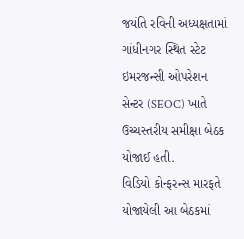જયંતિ રવિની અધ્યક્ષતામાં ગાંધીનગર સ્થિત સ્ટેટ ઇમરજન્સી ઓપરેશન સેન્ટર (SEOC) ખાતે ઉચ્ચસ્તરીય સમીક્ષા બેઠક યોજાઈ હતી.
વિડિયો કોન્ફરન્સ મારફતે યોજાયેલી આ બેઠકમાં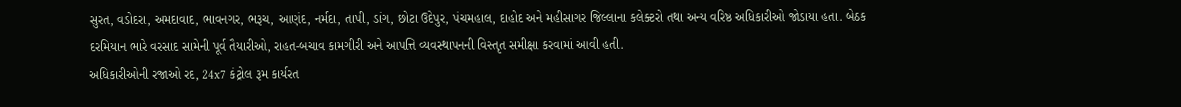સુરત, વડોદરા, અમદાવાદ, ભાવનગર, ભરૂચ, આણંદ, નર્મદા, તાપી, ડાંગ, છોટા ઉદેપુર, પંચમહાલ, દાહોદ અને મહીસાગર જિલ્લાના કલેક્ટરો તથા અન્ય વરિષ્ઠ અધિકારીઓ જોડાયા હતા. બેઠક દરમિયાન ભારે વરસાદ સામેની પૂર્વ તૈયારીઓ, રાહત-બચાવ કામગીરી અને આપત્તિ વ્યવસ્થાપનની વિસ્તૃત સમીક્ષા કરવામાં આવી હતી.
અધિકારીઓની રજાઓ રદ, 24x7 કંટ્રોલ રૂમ કાર્યરત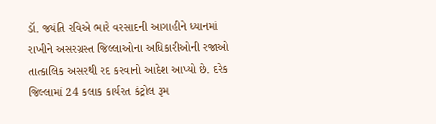ડૉ. જયંતિ રવિએ ભારે વરસાદની આગાહીને ધ્યાનમાં રાખીને અસરગ્રસ્ત જિલ્લાઓના અધિકારીઓની રજાઓ તાત્કાલિક અસરથી રદ કરવાનો આદેશ આપ્યો છે. દરેક જિલ્લામાં 24 કલાક કાર્યરત કંટ્રોલ રૂમ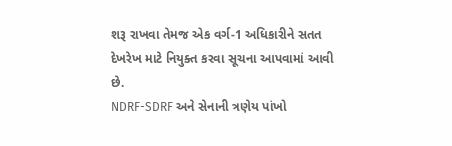શરૂ રાખવા તેમજ એક વર્ગ-1 અધિકારીને સતત દેખરેખ માટે નિયુક્ત કરવા સૂચના આપવામાં આવી છે.
NDRF-SDRF અને સેનાની ત્રણેય પાંખો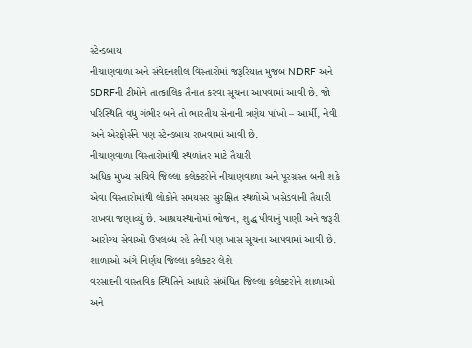સ્ટેન્ડબાય
નીચાણવાળા અને સંવેદનશીલ વિસ્તારોમાં જરૂરિયાત મુજબ NDRF અને SDRFની ટીમોને તાત્કાલિક તૈનાત કરવા સૂચના આપવામાં આવી છે. જો પરિસ્થિતિ વધુ ગંભીર બને તો ભારતીય સેનાની ત્રણેય પાંખો – આર્મી, નેવી અને એરફોર્સને પણ સ્ટેન્ડબાય રાખવામાં આવી છે.
નીચાણવાળા વિસ્તારોમાંથી સ્થળાંતર માટે તૈયારી
અધિક મુખ્ય સચિવે જિલ્લા કલેક્ટરોને નીચાણવાળા અને પૂરગ્રસ્ત બની શકે એવા વિસ્તારોમાંથી લોકોને સમયસર સુરક્ષિત સ્થળોએ ખસેડવાની તૈયારી રાખવા જણાવ્યું છે. આશ્રયસ્થાનોમાં ભોજન, શુદ્ધ પીવાનું પાણી અને જરૂરી આરોગ્ય સેવાઓ ઉપલબ્ધ રહે તેની પણ ખાસ સૂચના આપવામાં આવી છે.
શાળાઓ અંગે નિર્ણય જિલ્લા કલેક્ટર લેશે
વરસાદની વાસ્તવિક સ્થિતિને આધારે સંબંધિત જિલ્લા કલેક્ટરોને શાળાઓ અને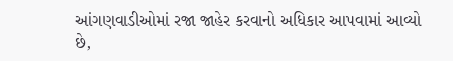આંગણવાડીઓમાં રજા જાહેર કરવાનો અધિકાર આપવામાં આવ્યો છે,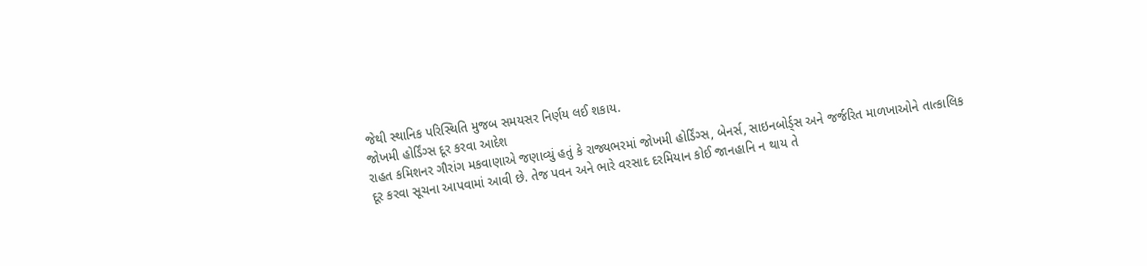જેથી સ્થાનિક પરિસ્થિતિ મુજબ સમયસર નિર્ણય લઈ શકાય.
જોખમી હોર્ડિંગ્સ દૂર કરવા આદેશ
રાહત કમિશનર ગૌરાંગ મકવાણાએ જણાવ્યું હતું કે રાજ્યભરમાં જોખમી હોર્ડિંગ્સ, બેનર્સ, સાઇનબોર્ડ્સ અને જર્જરિત માળખાઓને તાત્કાલિક દૂર કરવા સૂચના આપવામાં આવી છે. તેજ પવન અને ભારે વરસાદ દરમિયાન કોઈ જાનહાનિ ન થાય તે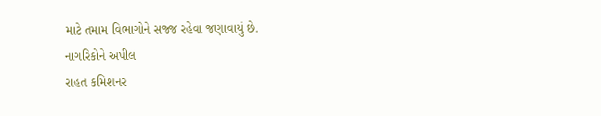માટે તમામ વિભાગોને સજ્જ રહેવા જણાવાયું છે.
નાગરિકોને અપીલ
રાહત કમિશનર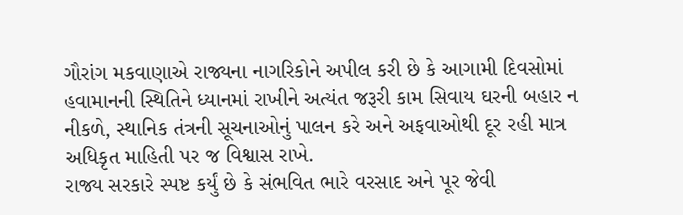ગૌરાંગ મકવાણાએ રાજ્યના નાગરિકોને અપીલ કરી છે કે આગામી દિવસોમાં હવામાનની સ્થિતિને ધ્યાનમાં રાખીને અત્યંત જરૂરી કામ સિવાય ઘરની બહાર ન નીકળે, સ્થાનિક તંત્રની સૂચનાઓનું પાલન કરે અને અફવાઓથી દૂર રહી માત્ર અધિકૃત માહિતી પર જ વિશ્વાસ રાખે.
રાજ્ય સરકારે સ્પષ્ટ કર્યું છે કે સંભવિત ભારે વરસાદ અને પૂર જેવી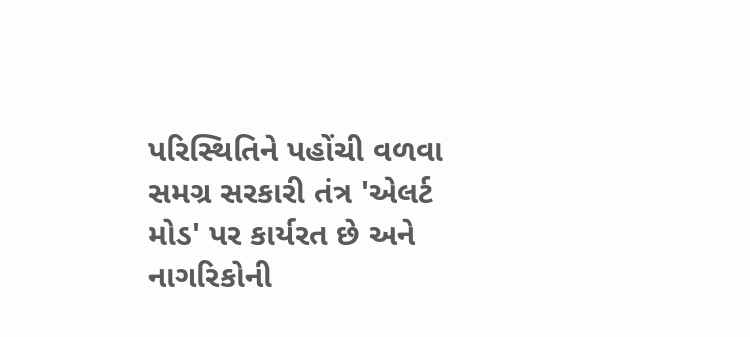પરિસ્થિતિને પહોંચી વળવા સમગ્ર સરકારી તંત્ર 'એલર્ટ મોડ' પર કાર્યરત છે અને નાગરિકોની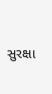સુરક્ષા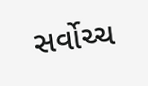સર્વોચ્ચ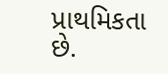પ્રાથમિકતા છે.